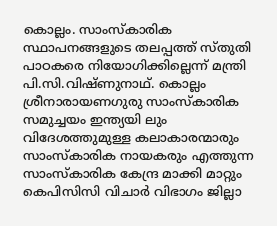കൊല്ലം. സാംസ്കാരിക സ്ഥാപനങ്ങളുടെ തലപ്പത്ത് സ്തുതി പാഠകരെ നിയോഗിക്കില്ലെന്ന് മന്ത്രി പി.സി.വിഷ്ണുനാഥ്. കൊല്ലം ശ്രീനാരായണഗുരു സാംസ്കാരിക സമുച്ചയം ഇന്ത്യയി ലും വിദേശത്തുമുള്ള കലാകാരന്മാരും സാംസ്കാരിക നായകരും എത്തുന്ന സാംസ്കാരിക കേന്ദ്ര മാക്കി മാറ്റും കെപിസിസി വിചാർ വിഭാഗം ജില്ലാ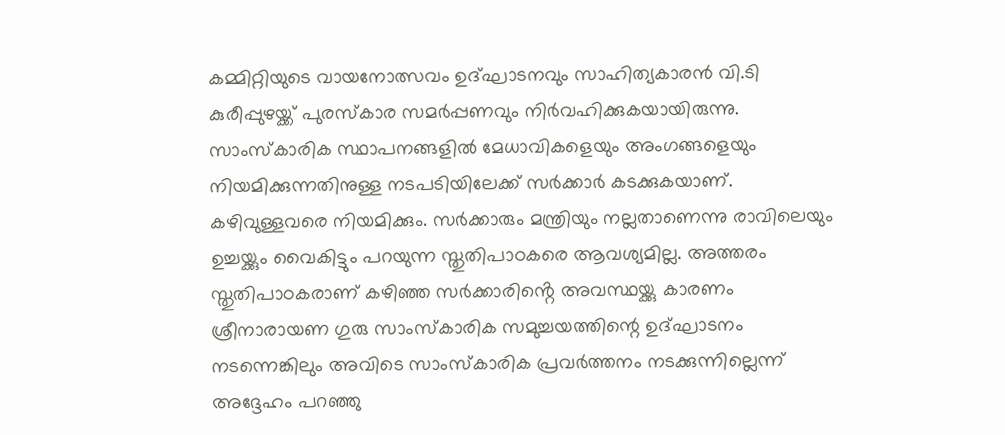കമ്മിറ്റിയുടെ വായനോത്സവം ഉദ്ഘാടനവും സാഹിത്യകാരൻ വി.ടി കുരീപ്പുഴയ്ക്ക് പുരസ്കാര സമർപ്പണവും നിർവഹിക്കുകയായിരുന്നു.
സാംസ്കാരിക സ്ഥാപനങ്ങളിൽ മേധാവികളെയും അംഗങ്ങളെയും നിയമിക്കുന്നതിനുള്ള നടപടിയിലേക്ക് സർക്കാർ കടക്കുകയാണ്. കഴിവുള്ളവരെ നിയമിക്കും. സർക്കാരും മന്ത്രിയും നല്ലതാണെന്നു രാവിലെയും ഉച്ചയ്ക്കും വൈകിട്ടും പറയുന്ന സ്തുതിപാഠകരെ ആവശ്യമില്ല. അത്തരം സ്തുതിപാഠകരാണ് കഴിഞ്ഞ സർക്കാരിൻ്റെ അവസ്ഥയ്ക്കു കാരണം
ശ്രീനാരായണ ഗുരു സാംസ്കാരിക സമുച്ചയത്തിന്റെ ഉദ്ഘാടനം നടന്നെങ്കിലും അവിടെ സാംസ്കാരിക പ്രവർത്തനം നടക്കുന്നില്ലെന്ന് അദ്ദേഹം പറഞ്ഞു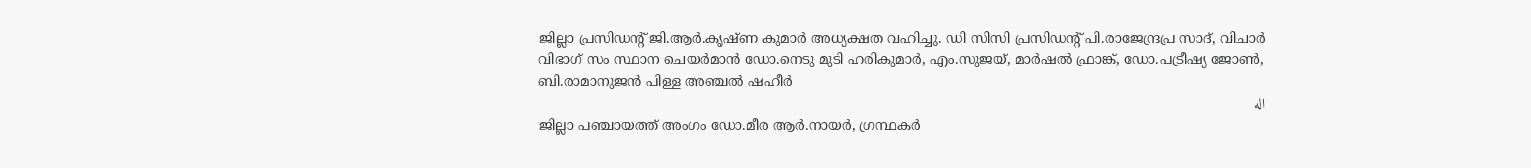ജില്ലാ പ്രസിഡന്റ് ജി.ആർ.കൃഷ്ണ കുമാർ അധ്യക്ഷത വഹിച്ചു. ഡി സിസി പ്രസിഡൻ്റ് പി.രാജേന്ദ്രപ്ര സാദ്, വിചാർ വിഭാഗ് സം സ്ഥാന ചെയർമാൻ ഡോ.നെടു മുടി ഹരികുമാർ, എം.സുജയ്, മാർഷൽ ഫ്രാങ്ക്, ഡോ.പട്രീഷ്യ ജോൺ, ബി.രാമാനുജൻ പിള്ള അഞ്ചൽ ഷഹീർ
اله
ജില്ലാ പഞ്ചായത്ത് അംഗം ഡോ.മീര ആർ.നായർ, ഗ്രന്ഥകർ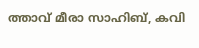ത്താവ് മീരാ സാഹിബ്, കവി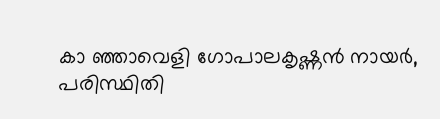കാ ഞ്ഞാവെളി ഗോപാലകൃഷ്ണൻ നായർ, പരിസ്ഥിതി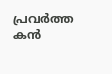പ്രവർത്ത കൻ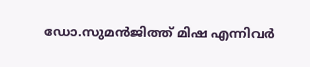ഡോ.സുമൻജിത്ത് മിഷ എന്നിവർ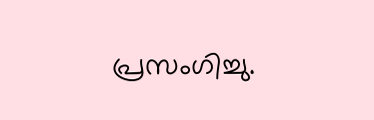പ്രസംഗിച്ചു.